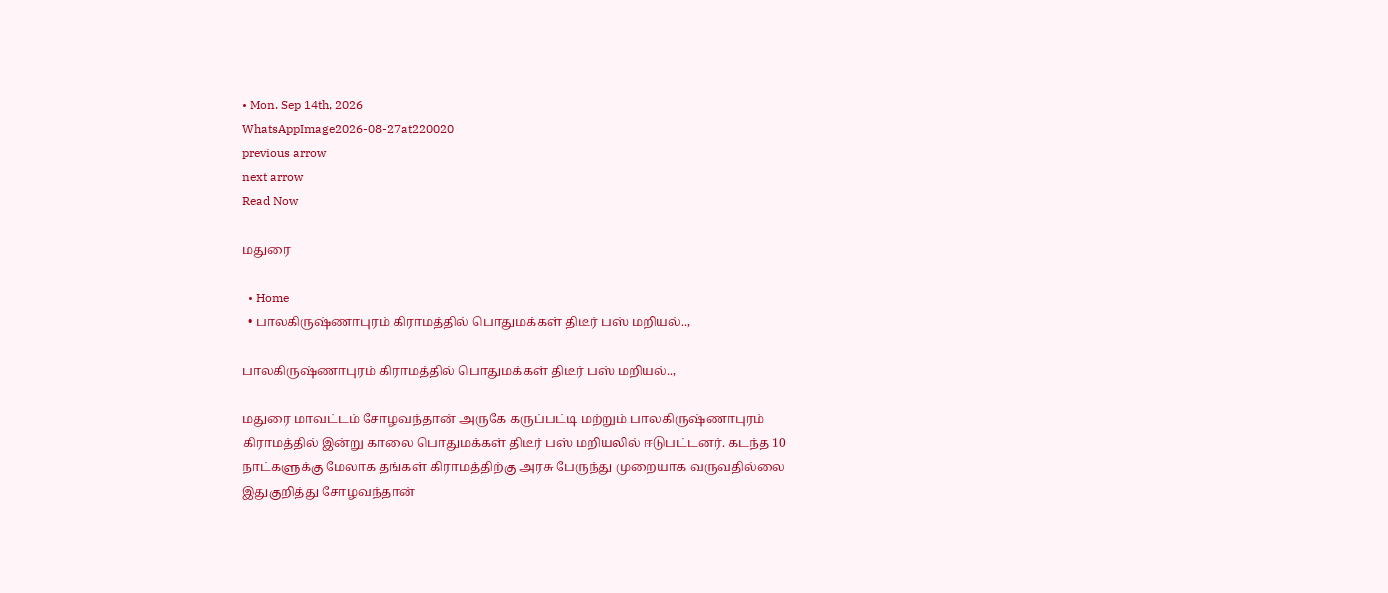• Mon. Sep 14th, 2026
WhatsAppImage2026-08-27at220020
previous arrow
next arrow
Read Now

மதுரை

  • Home
  • பாலகிருஷ்ணாபுரம் கிராமத்தில் பொதுமக்கள் திடீர் பஸ் மறியல்..,

பாலகிருஷ்ணாபுரம் கிராமத்தில் பொதுமக்கள் திடீர் பஸ் மறியல்..,

மதுரை மாவட்டம் சோழவந்தான் அருகே கருப்பட்டி மற்றும் பாலகிருஷ்ணாபுரம் கிராமத்தில் இன்று காலை பொதுமக்கள் திடீர் பஸ் மறியலில் ஈடுபட்டனர். கடந்த 10 நாட்களுக்கு மேலாக தங்கள் கிராமத்திற்கு அரசு பேருந்து முறையாக வருவதில்லை இதுகுறித்து சோழவந்தான்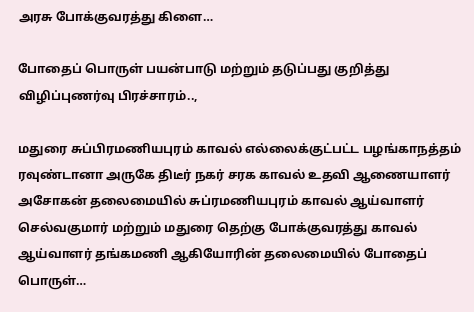அரசு போக்குவரத்து கிளை…

போதைப் பொருள் பயன்பாடு மற்றும் தடுப்பது குறித்து விழிப்புணர்வு பிரச்சாரம்..,

மதுரை சுப்பிரமணியபுரம் காவல் எல்லைக்குட்பட்ட பழங்காநத்தம் ரவுண்டானா அருகே திடீர் நகர் சரக காவல் உதவி ஆணையாளர் அசோகன் தலைமையில் சுப்ரமணியபுரம் காவல் ஆய்வாளர் செல்வகுமார் மற்றும் மதுரை தெற்கு போக்குவரத்து காவல் ஆய்வாளர் தங்கமணி ஆகியோரின் தலைமையில் போதைப் பொருள்…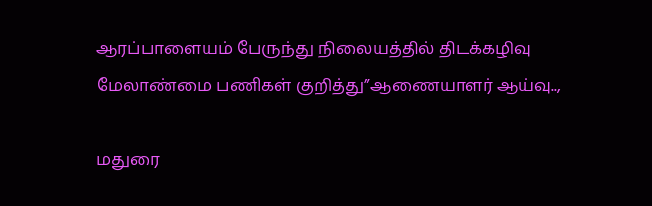ஆரப்பாளையம் பேருந்து நிலையத்தில் திடக்கழிவு மேலாண்மை பணிகள் குறித்து”ஆணையாளர் ஆய்வு..,

மதுரை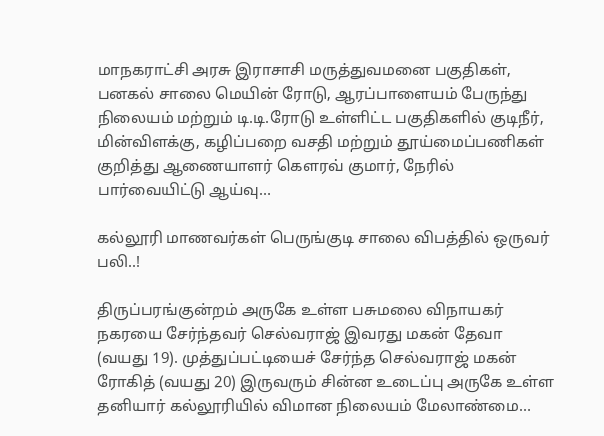மாநகராட்சி அரசு இராசாசி மருத்துவமனை பகுதிகள், பனகல் சாலை மெயின் ரோடு, ஆரப்பாளையம் பேருந்து நிலையம் மற்றும் டி.டி.ரோடு உள்ளிட்ட பகுதிகளில் குடிநீர், மின்விளக்கு, கழிப்பறை வசதி மற்றும் தூய்மைப்பணிகள் குறித்து ஆணையாளர் கௌரவ் குமார், நேரில் பார்வையிட்டு ஆய்வு…

கல்லூரி மாணவர்கள் பெருங்குடி சாலை விபத்தில் ஒருவர் பலி..!

திருப்பரங்குன்றம் அருகே உள்ள பசுமலை விநாயகர் நகரயை சேர்ந்தவர் செல்வராஜ் இவரது மகன் தேவா (வயது 19). முத்துப்பட்டியைச் சேர்ந்த செல்வராஜ் மகன் ரோகித் (வயது 20) இருவரும் சின்ன உடைப்பு அருகே உள்ள தனியார் கல்லூரியில் விமான நிலையம் மேலாண்மை…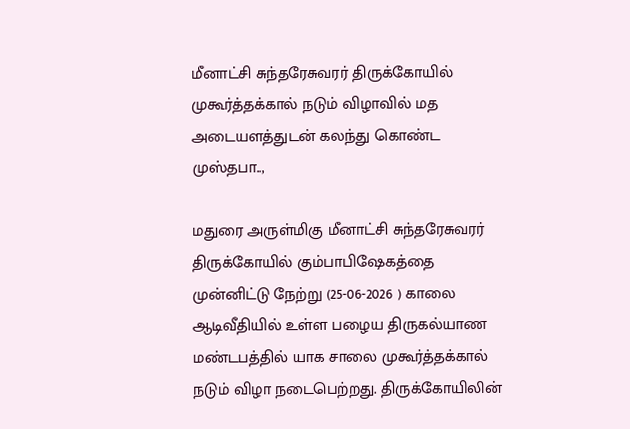மீனாட்சி சுந்தரேசுவரர் திருக்கோயில் முகூர்த்தக்கால் நடும் விழாவில் மத அடையளத்துடன் கலந்து கொண்ட முஸ்தபா..,

மதுரை அருள்மிகு மீனாட்சி சுந்தரேசுவரர் திருக்கோயில் கும்பாபிஷேகத்தை முன்னிட்டு நேற்று (25-06-2026 ) காலை ஆடிவீதியில் உள்ள பழைய திருகல்யாண மண்டபத்தில் யாக சாலை முகூர்த்தக்கால் நடும் விழா நடைபெற்றது. திருக்கோயிலின்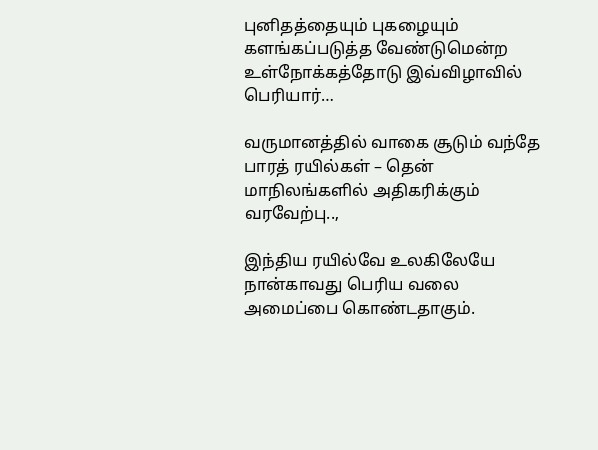புனிதத்தையும் புகழையும் களங்கப்படுத்த வேண்டுமென்ற உள்நோக்கத்தோடு இவ்விழாவில் பெரியார்…

வருமானத்தில் வாகை சூடும் வந்தே பாரத் ரயில்கள் – தென் மாநிலங்களில் அதிகரிக்கும் வரவேற்பு..,

இந்திய ரயில்வே உலகிலேயே நான்காவது பெரிய வலை அமைப்பை கொண்டதாகும்.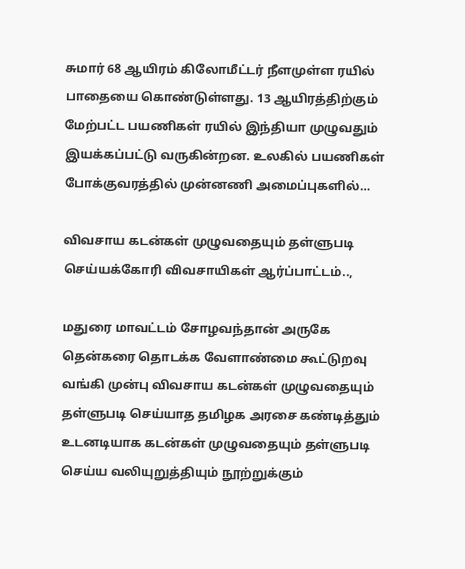சுமார் 68 ஆயிரம் கிலோமீட்டர் நீளமுள்ள ரயில் பாதையை கொண்டுள்ளது. 13 ஆயிரத்திற்கும் மேற்பட்ட பயணிகள் ரயில் இந்தியா முழுவதும் இயக்கப்பட்டு வருகின்றன. உலகில் பயணிகள் போக்குவரத்தில் முன்னணி அமைப்புகளில்…

விவசாய கடன்கள் முழுவதையும் தள்ளுபடி செய்யக்கோரி விவசாயிகள் ஆர்ப்பாட்டம்..,

மதுரை மாவட்டம் சோழவந்தான் அருகே தென்கரை தொடக்க வேளாண்மை கூட்டுறவு வங்கி முன்பு விவசாய கடன்கள் முழுவதையும் தள்ளுபடி செய்யாத தமிழக அரசை கண்டித்தும் உடனடியாக கடன்கள் முழுவதையும் தள்ளுபடி செய்ய வலியுறுத்தியும் நூற்றுக்கும்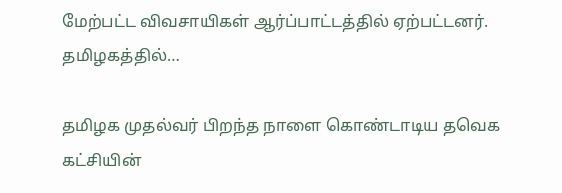மேற்பட்ட விவசாயிகள் ஆர்ப்பாட்டத்தில் ஏற்பட்டனர். தமிழகத்தில்…

தமிழக முதல்வர் பிறந்த நாளை கொண்டாடிய தவெக கட்சியின்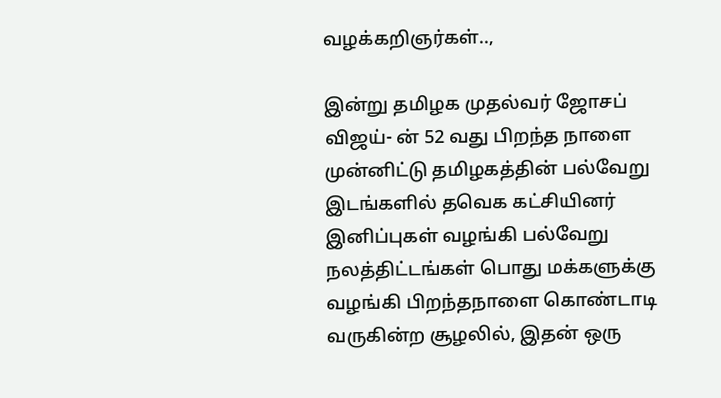வழக்கறிஞர்கள்..,

இன்று தமிழக முதல்வர் ஜோசப் விஜய்- ன் 52 வது பிறந்த நாளை முன்னிட்டு தமிழகத்தின் பல்வேறு இடங்களில் தவெக கட்சியினர் இனிப்புகள் வழங்கி பல்வேறு நலத்திட்டங்கள் பொது மக்களுக்கு வழங்கி பிறந்தநாளை கொண்டாடி வருகின்ற சூழலில், இதன் ஒரு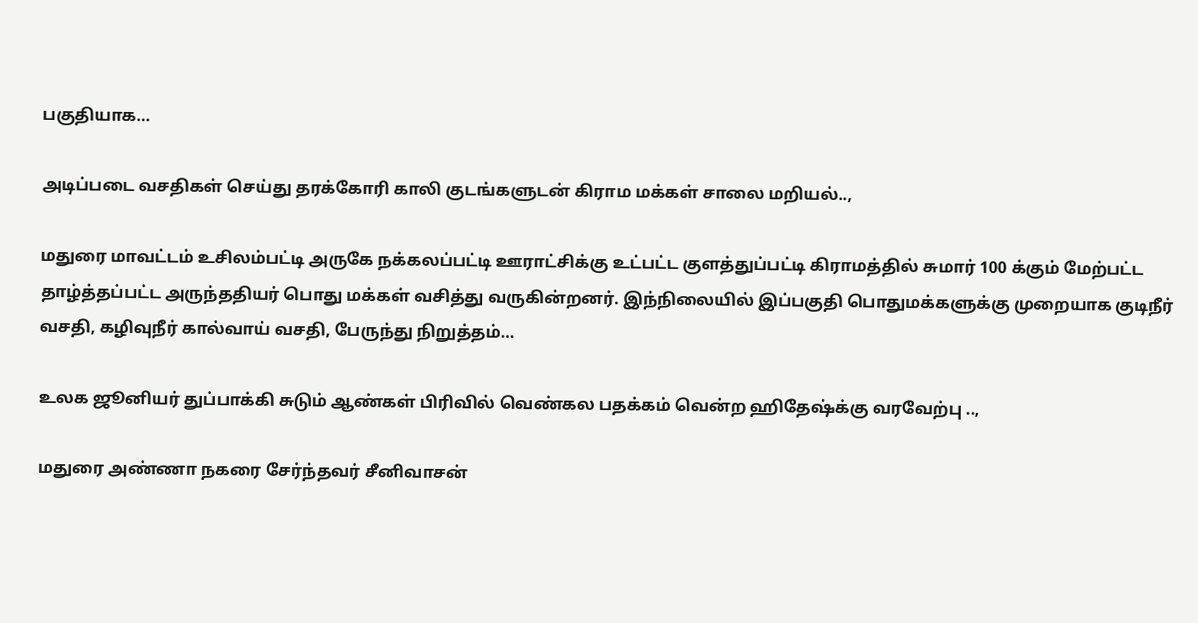பகுதியாக…

அடிப்படை வசதிகள் செய்து தரக்கோரி காலி குடங்களுடன் கிராம மக்கள் சாலை மறியல்..,

மதுரை மாவட்டம் உசிலம்பட்டி அருகே நக்கலப்பட்டி ஊராட்சிக்கு உட்பட்ட குளத்துப்பட்டி கிராமத்தில் சுமார் 100 க்கும் மேற்பட்ட தாழ்த்தப்பட்ட அருந்ததியர் பொது மக்கள் வசித்து வருகின்றனர். இந்நிலையில் இப்பகுதி பொதுமக்களுக்கு முறையாக குடிநீர் வசதி, கழிவுநீர் கால்வாய் வசதி, பேருந்து நிறுத்தம்…

உலக ஜூனியர் துப்பாக்கி சுடும் ஆண்கள் பிரிவில் வெண்கல பதக்கம் வென்ற ஹிதேஷ்க்கு வரவேற்பு ..,

மதுரை அண்ணா நகரை சேர்ந்தவர் சீனிவாசன்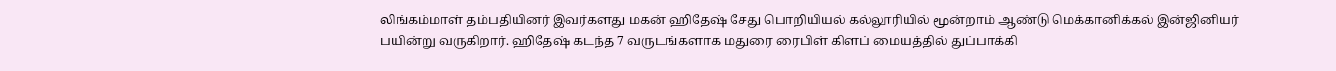லிங்கம்மாள் தம்பதியினர் இவர்களது மகன் ஹிதேஷ் சேது பொறியியல் கல்லூரியில் மூன்றாம் ஆண்டு மெக்கானிக்கல் இன்ஜினியர் பயின்று வருகிறார். ஹிதேஷ் கடந்த 7 வருடங்களாக மதுரை ரைபிள் கிளப் மையத்தில் துப்பாக்கி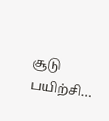சூடு பயிற்சி…